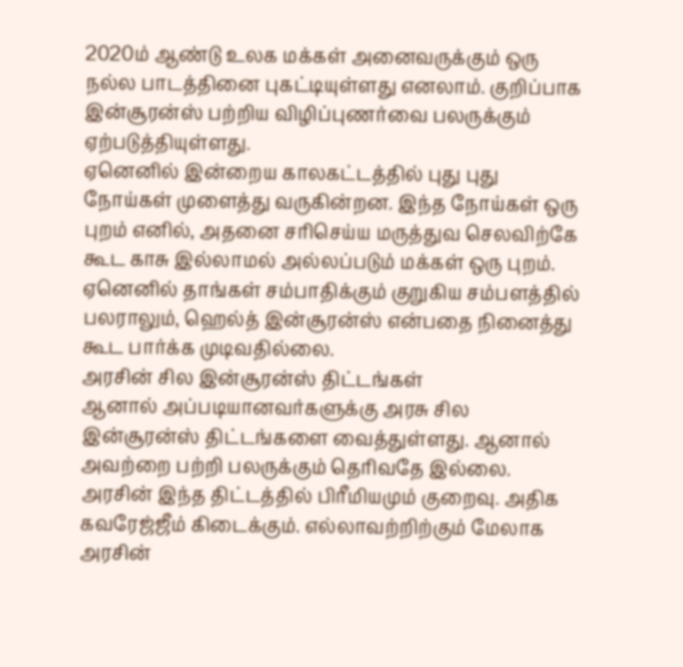2020ம் ஆண்டு உலக மக்கள் அனைவருக்கும் ஒரு நல்ல பாடத்தினை புகட்டியுள்ளது எனலாம். குறிப்பாக இன்சூரன்ஸ் பற்றிய விழிப்புணர்வை பலருக்கும் ஏற்படுத்தியுள்ளது.
ஏனெனில் இன்றைய காலகட்டத்தில் புது புது நோய்கள் முளைத்து வருகின்றன. இந்த நோய்கள் ஒரு புறம் எனில், அதனை சரிசெய்ய மருத்துவ செலவிற்கே கூட காசு இல்லாமல் அல்லப்படும் மக்கள் ஒரு புறம்.
ஏனெனில் தாங்கள் சம்பாதிக்கும் குறுகிய சம்பளத்தில் பலராலும், ஹெல்த் இன்சூரன்ஸ் என்பதை நினைத்து கூட பார்க்க முடிவதில்லை.
அரசின் சில இன்சூரன்ஸ் திட்டங்கள்
ஆனால் அப்படியானவர்களுக்கு அரசு சில இன்சூரன்ஸ் திட்டங்களை வைத்துள்ளது. ஆனால் அவற்றை பற்றி பலருக்கும் தெரிவதே இல்லை. அரசின் இந்த திட்டத்தில் பிரீமியமும் குறைவு. அதிக கவரேஜ்ஜீம் கிடைக்கும். எல்லாவற்றிற்கும் மேலாக அரசின்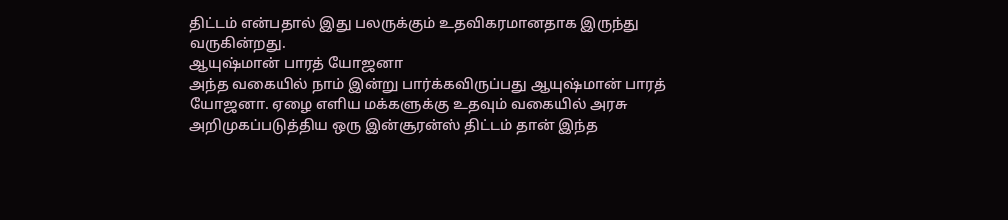திட்டம் என்பதால் இது பலருக்கும் உதவிகரமானதாக இருந்து வருகின்றது.
ஆயுஷ்மான் பாரத் யோஜனா
அந்த வகையில் நாம் இன்று பார்க்கவிருப்பது ஆயுஷ்மான் பாரத் யோஜனா. ஏழை எளிய மக்களுக்கு உதவும் வகையில் அரசு அறிமுகப்படுத்திய ஒரு இன்சூரன்ஸ் திட்டம் தான் இந்த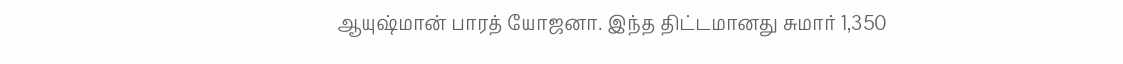ஆயுஷ்மான் பாரத் யோஜனா. இந்த திட்டமானது சுமார் 1,350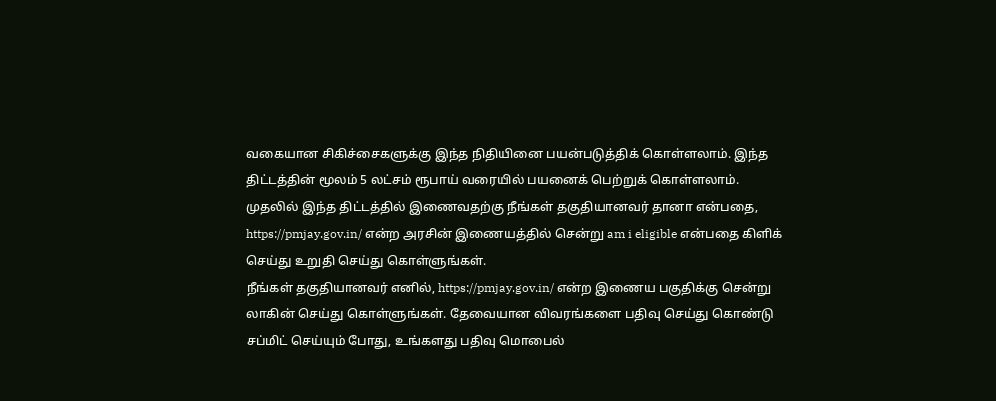வகையான சிகிச்சைகளுக்கு இந்த நிதியினை பயன்படுத்திக் கொள்ளலாம். இந்த திட்டத்தின் மூலம் 5 லட்சம் ரூபாய் வரையில் பயனைக் பெற்றுக் கொள்ளலாம்.
முதலில் இந்த திட்டத்தில் இணைவதற்கு நீங்கள் தகுதியானவர் தானா என்பதை, https://pmjay.gov.in/ என்ற அரசின் இணையத்தில் சென்று am i eligible என்பதை கிளிக் செய்து உறுதி செய்து கொள்ளுங்கள்.
நீங்கள் தகுதியானவர் எனில், https://pmjay.gov.in/ என்ற இணைய பகுதிக்கு சென்று லாகின் செய்து கொள்ளுங்கள். தேவையான விவரங்களை பதிவு செய்து கொண்டு சப்மிட் செய்யும் போது, உங்களது பதிவு மொபைல்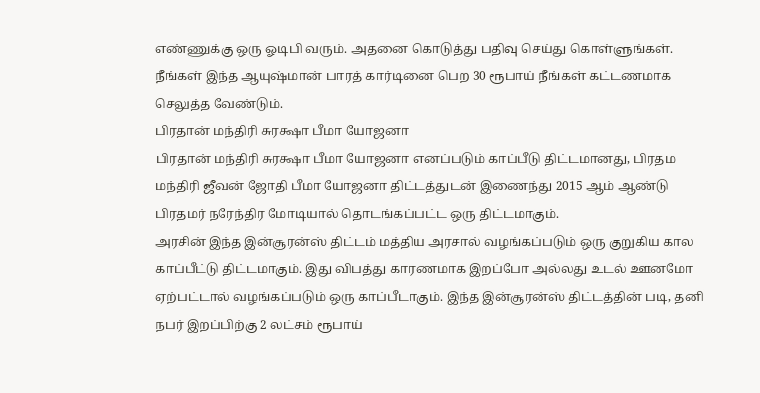எண்ணுக்கு ஒரு ஓடிபி வரும். அதனை கொடுத்து பதிவு செய்து கொள்ளுங்கள். நீங்கள் இந்த ஆயுஷ்மான் பாரத் கார்டினை பெற 30 ரூபாய் நீங்கள் கட்டணமாக செலுத்த வேண்டும்.
பிரதான் மந்திரி சுரக்ஷா பீமா யோஜனா
பிரதான் மந்திரி சுரக்ஷா பீமா யோஜனா எனப்படும் காப்பீடு திட்டமானது, பிரதம மந்திரி ஜீவன் ஜோதி பீமா யோஜனா திட்டத்துடன் இணைந்து 2015 ஆம் ஆண்டு பிரதமர் நரேந்திர மோடியால் தொடங்கப்பட்ட ஒரு திட்டமாகும்.
அரசின் இந்த இன்சூரன்ஸ் திட்டம் மத்திய அரசால் வழங்கப்படும் ஒரு குறுகிய கால காப்பீட்டு திட்டமாகும். இது விபத்து காரணமாக இறப்போ அல்லது உடல் ஊனமோ ஏற்பட்டால் வழங்கப்படும் ஒரு காப்பீடாகும். இந்த இன்சூரன்ஸ் திட்டத்தின் படி, தனி நபர் இறப்பிற்கு 2 லட்சம் ரூபாய்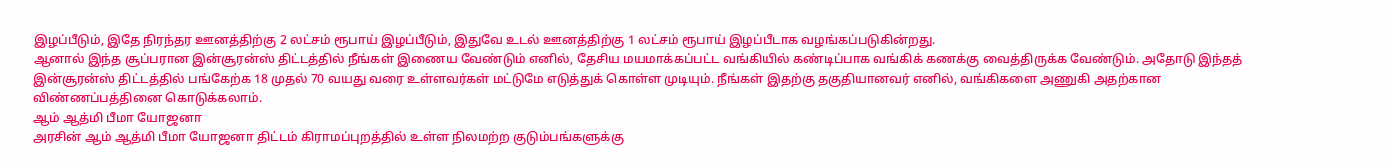இழப்பீடும், இதே நிரந்தர ஊனத்திற்கு 2 லட்சம் ரூபாய் இழப்பீடும், இதுவே உடல் ஊனத்திற்கு 1 லட்சம் ரூபாய் இழப்பீடாக வழங்கப்படுகின்றது.
ஆனால் இந்த சூப்பரான இன்சூரன்ஸ் திட்டத்தில் நீங்கள் இணைய வேண்டும் எனில், தேசிய மயமாக்கப்பட்ட வங்கியில் கண்டிப்பாக வங்கிக் கணக்கு வைத்திருக்க வேண்டும். அதோடு இந்தத் இன்சூரன்ஸ் திட்டத்தில் பங்கேற்க 18 முதல் 70 வயது வரை உள்ளவர்கள் மட்டுமே எடுத்துக் கொள்ள முடியும். நீங்கள் இதற்கு தகுதியானவர் எனில், வங்கிகளை அணுகி அதற்கான விண்ணப்பத்தினை கொடுக்கலாம்.
ஆம் ஆத்மி பீமா யோஜனா
அரசின் ஆம் ஆத்மி பீமா யோஜனா திட்டம் கிராமப்புறத்தில் உள்ள நிலமற்ற குடும்பங்களுக்கு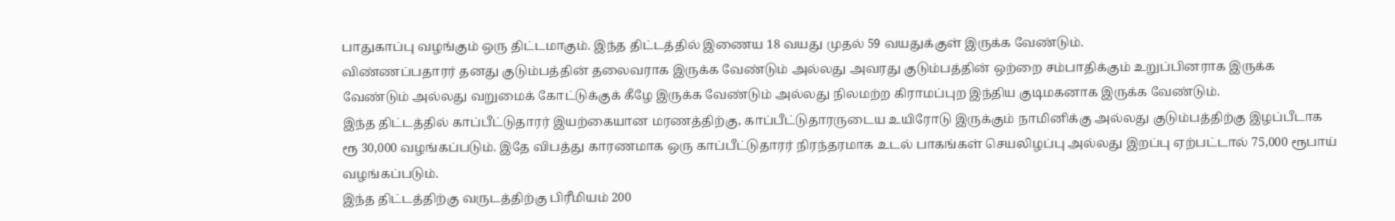பாதுகாப்பு வழங்கும் ஒரு திட்டமாகும். இந்த திட்டத்தில் இணைய 18 வயது முதல் 59 வயதுக்குள் இருக்க வேண்டும்.
விண்ணப்பதாரர் தனது குடும்பத்தின் தலைவராக இருக்க வேண்டும் அல்லது அவரது குடும்பத்தின் ஒற்றை சம்பாதிக்கும் உறுப்பினராக இருக்க வேண்டும் அல்லது வறுமைக் கோட்டுக்குக் கீழே இருக்க வேண்டும் அல்லது நிலமற்ற கிராமப்புற இந்திய குடிமகனாக இருக்க வேண்டும்.
இந்த திட்டத்தில் காப்பீட்டுதாரர் இயற்கையான மரணத்திற்கு, காப்பீட்டுதாரருடைய உயிரோடு இருக்கும் நாமினிக்கு அல்லது குடும்பத்திற்கு இழப்பீடாக ரூ 30,000 வழங்கப்படும். இதே விபத்து காரணமாக ஒரு காப்பீட்டுதாரர் நிரந்தரமாக உடல் பாகங்கள் செயலிழப்பு அல்லது இறப்பு ஏற்பட்டால் 75,000 ரூபாய் வழங்கப்படும்.
இந்த திட்டத்திற்கு வருடத்திற்கு பிரீமியம் 200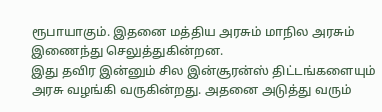ரூபாயாகும். இதனை மத்திய அரசும் மாநில அரசும் இணைந்து செலுத்துகின்றன.
இது தவிர இன்னும் சில இன்சூரன்ஸ் திட்டங்களையும் அரசு வழங்கி வருகின்றது. அதனை அடுத்து வரும்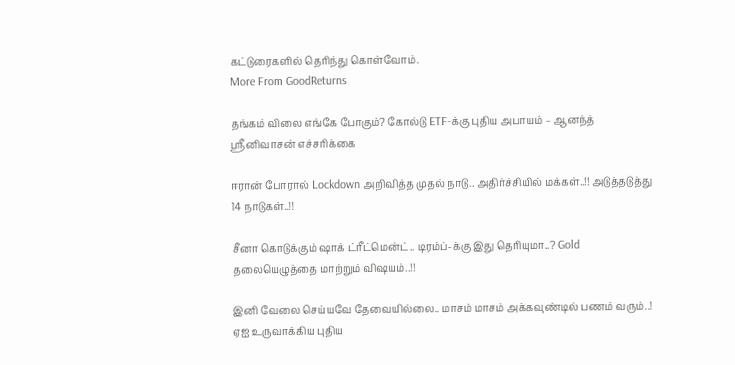கட்டுரைகளில் தெரிந்து கொள்வோம்.
More From GoodReturns

தங்கம் விலை எங்கே போகும்? கோல்டு ETF-க்கு புதிய அபாயம் – ஆனந்த் ஸ்ரீனிவாசன் எச்சரிக்கை

ஈரான் போரால் Lockdown அறிவித்த முதல் நாடு.. அதிர்ச்சியில் மக்கள்..!! அடுத்தடுத்து 14 நாடுகள்..!!

சீனா கொடுக்கும் ஷாக் ட்ரீட்மென்ட்.. டிரம்ப்-க்கு இது தெரியுமா..? Gold தலையெழுத்தை மாற்றும் விஷயம்..!!

இனி வேலை செய்யவே தேவையில்லை.. மாசம் மாசம் அக்கவுண்டில் பணம் வரும்..! ஏஐ உருவாக்கிய புதிய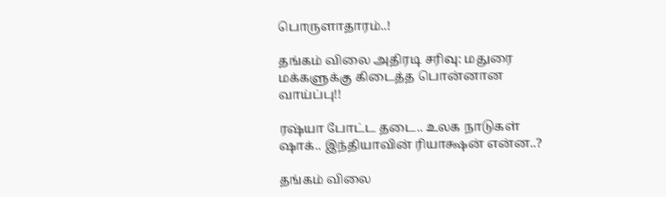பொருளாதாரம்..!

தங்கம் விலை அதிரடி சரிவு: மதுரை மக்களுக்கு கிடைத்த பொன்னான வாய்ப்பு!!

ரஷ்யா போட்ட தடை.. உலக நாடுகள் ஷாக்.. இந்தியாவின் ரியாக்ஷன் என்ன..?

தங்கம் விலை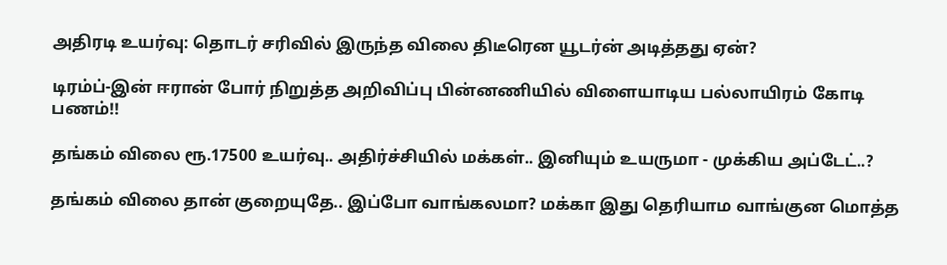அதிரடி உயர்வு: தொடர் சரிவில் இருந்த விலை திடீரென யூடர்ன் அடித்தது ஏன்?

டிரம்ப்-இன் ஈரான் போர் நிறுத்த அறிவிப்பு பின்னணியில் விளையாடிய பல்லாயிரம் கோடி பணம்!!

தங்கம் விலை ரூ.17500 உயர்வு.. அதிர்ச்சியில் மக்கள்.. இனியும் உயருமா - முக்கிய அப்டேட்..?

தங்கம் விலை தான் குறையுதே.. இப்போ வாங்கலமா? மக்கா இது தெரியாம வாங்குன மொத்த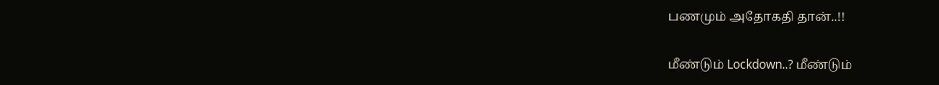பணமும் அதோகதி தான்..!!

மீண்டும் Lockdown..? மீண்டும்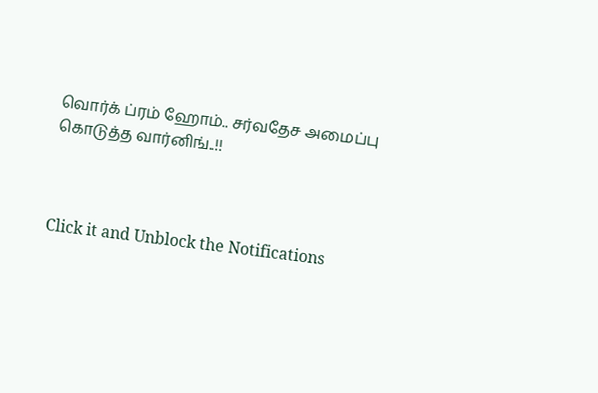வொர்க் ப்ரம் ஹோம்.. சர்வதேச அமைப்பு கொடுத்த வார்னிங்..!!



Click it and Unblock the Notifications